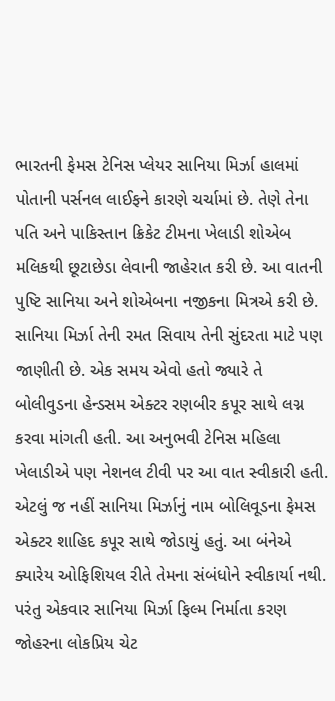ભારતની ફેમસ ટેનિસ પ્લેયર સાનિયા મિર્ઝા હાલમાં પોતાની પર્સનલ લાઈફને કારણે ચર્ચામાં છે. તેણે તેના પતિ અને પાકિસ્તાન ક્રિકેટ ટીમના ખેલાડી શોએબ મલિકથી છૂટાછેડા લેવાની જાહેરાત કરી છે. આ વાતની પુષ્ટિ સાનિયા અને શોએબના નજીકના મિત્રએ કરી છે. સાનિયા મિર્ઝા તેની રમત સિવાય તેની સુંદરતા માટે પણ જાણીતી છે. એક સમય એવો હતો જ્યારે તે બોલીવુડના હેન્ડસમ એક્ટર રણબીર કપૂર સાથે લગ્ન કરવા માંગતી હતી. આ અનુભવી ટેનિસ મહિલા ખેલાડીએ પણ નેશનલ ટીવી પર આ વાત સ્વીકારી હતી.
એટલું જ નહીં સાનિયા મિર્ઝાનું નામ બોલિવૂડના ફેમસ એક્ટર શાહિદ કપૂર સાથે જોડાયું હતું. આ બંનેએ ક્યારેય ઓફિશિયલ રીતે તેમના સંબંધોને સ્વીકાર્યા નથી. પરંતુ એકવાર સાનિયા મિર્ઝા ફિલ્મ નિર્માતા કરણ જોહરના લોકપ્રિય ચેટ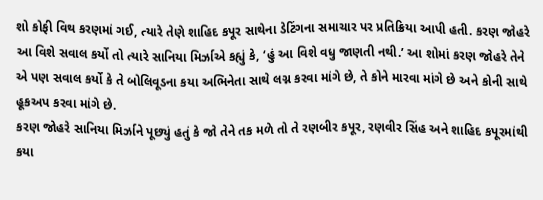શો કોફી વિથ કરણમાં ગઈ, ત્યારે તેણે શાહિદ કપૂર સાથેના ડેટિંગના સમાચાર પર પ્રતિક્રિયા આપી હતી. કરણ જોહરે આ વિશે સવાલ કર્યો તો ત્યારે સાનિયા મિર્ઝાએ કહ્યું કે, ‘હું આ વિશે વધુ જાણતી નથી.’ આ શોમાં કરણ જોહરે તેને એ પણ સવાલ કર્યો કે તે બોલિવૂડના કયા અભિનેતા સાથે લગ્ન કરવા માંગે છે, તે કોને મારવા માંગે છે અને કોની સાથે હૂકઅપ કરવા માંગે છે.
કરણ જોહરે સાનિયા મિર્ઝાને પૂછ્યું હતું કે જો તેને તક મળે તો તે રણબીર કપૂર, રણવીર સિંહ અને શાહિદ કપૂરમાંથી કયા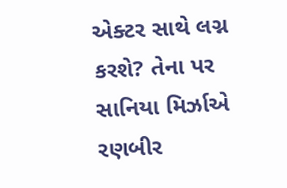એક્ટર સાથે લગ્ન કરશે? તેના પર સાનિયા મિર્ઝાએ રણબીર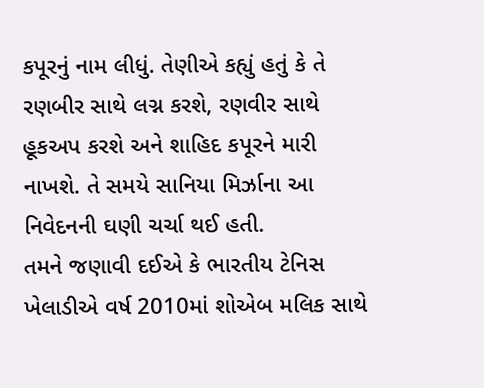કપૂરનું નામ લીધું. તેણીએ કહ્યું હતું કે તે રણબીર સાથે લગ્ન કરશે, રણવીર સાથે હૂકઅપ કરશે અને શાહિદ કપૂરને મારી નાખશે. તે સમયે સાનિયા મિર્ઝાના આ નિવેદનની ઘણી ચર્ચા થઈ હતી.
તમને જણાવી દઈએ કે ભારતીય ટેનિસ ખેલાડીએ વર્ષ 2010માં શોએબ મલિક સાથે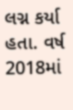લગ્ન કર્યા હતા. વર્ષ 2018માં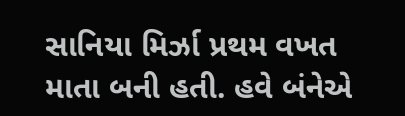સાનિયા મિર્ઝા પ્રથમ વખત માતા બની હતી. હવે બંનેએ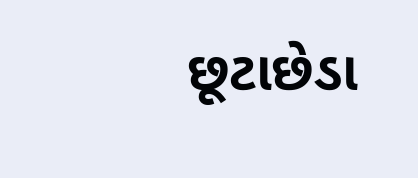છૂટાછેડા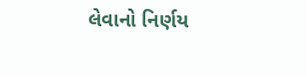લેવાનો નિર્ણય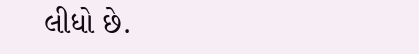લીધો છે.